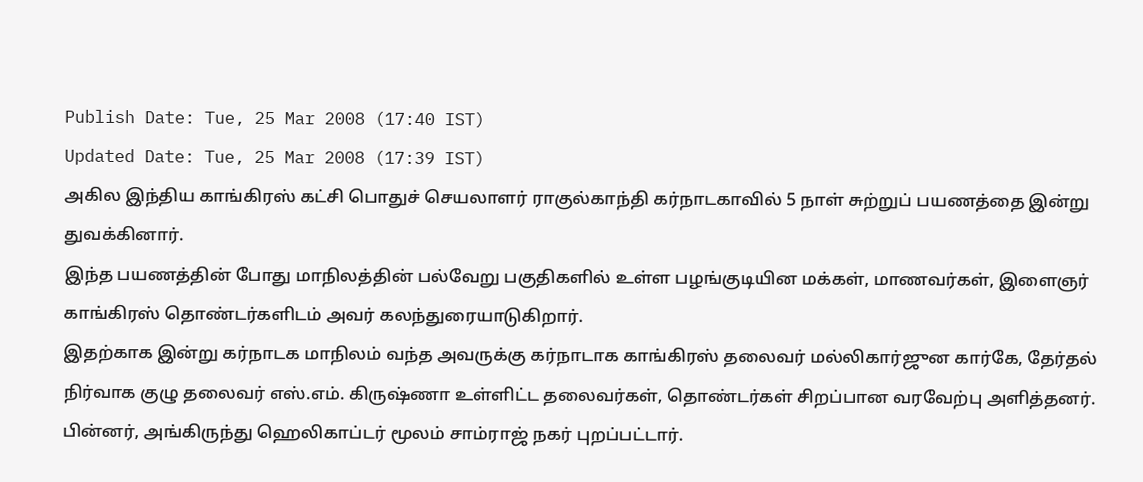Publish Date: Tue, 25 Mar 2008 (17:40 IST)
Updated Date: Tue, 25 Mar 2008 (17:39 IST)
அகில இந்திய காங்கிரஸ் கட்சி பொதுச் செயலாளர் ராகுல்காந்தி கர்நாடகாவில் 5 நாள் சுற்றுப் பயணத்தை இன்று துவக்கினார்.
இந்த பயணத்தின் போது மாநிலத்தின் பல்வேறு பகுதிகளில் உள்ள பழங்குடியின மக்கள், மாணவர்கள், இளைஞர் காங்கிரஸ் தொண்டர்களிடம் அவர் கலந்துரையாடுகிறார்.
இதற்காக இன்று கர்நாடக மாநிலம் வந்த அவருக்கு கர்நாடாக காங்கிரஸ் தலைவர் மல்லிகார்ஜுன கார்கே, தேர்தல் நிர்வாக குழு தலைவர் எஸ்.எம். கிருஷ்ணா உள்ளிட்ட தலைவர்கள், தொண்டர்கள் சிறப்பான வரவேற்பு அளித்தனர்.
பின்னர், அங்கிருந்து ஹெலிகாப்டர் மூலம் சாம்ராஜ் நகர் புறப்பட்டார்.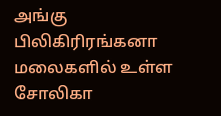அங்கு பிலிகிரிரங்கனா மலைகளில் உள்ள சோலிகா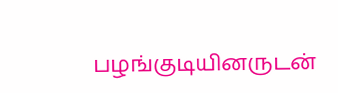பழங்குடியினருடன்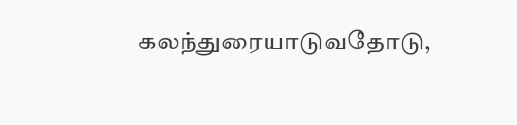கலந்துரையாடுவதோடு,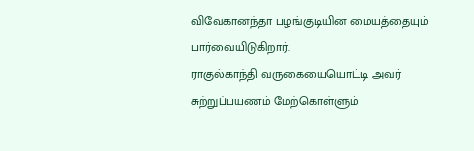விவேகானந்தா பழங்குடியின மையத்தையும் பார்வையிடுகிறார்.
ராகுல்காந்தி வருகையையொட்டி அவர் சுற்றுப்பயணம் மேற்கொள்ளும்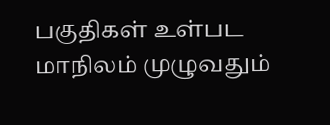பகுதிகள் உள்பட மாநிலம் முழுவதும்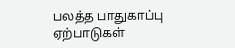பலத்த பாதுகாப்பு ஏற்பாடுகள்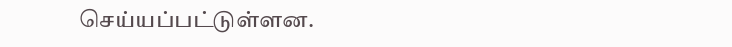செய்யப்பட்டுள்ளன.